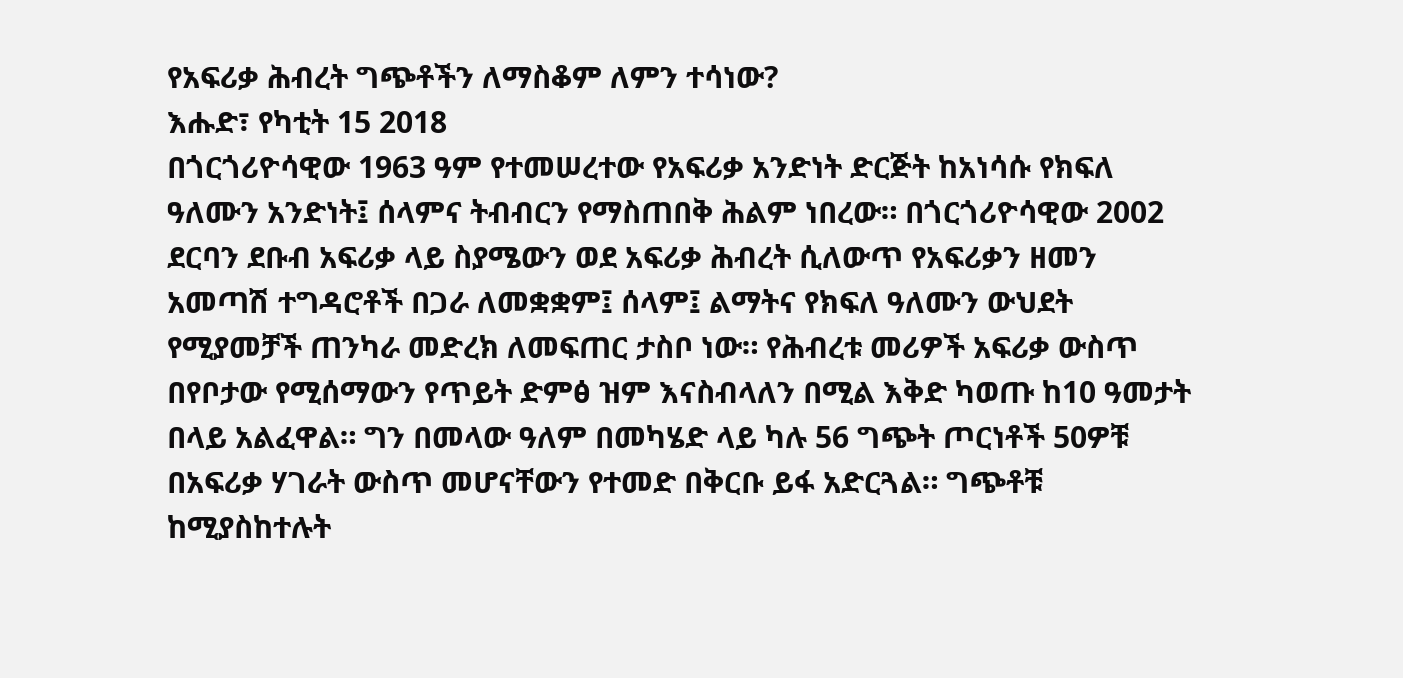የአፍሪቃ ሕብረት ግጭቶችን ለማስቆም ለምን ተሳነው?
እሑድ፣ የካቲት 15 2018
በጎርጎሪዮሳዊው 1963 ዓም የተመሠረተው የአፍሪቃ አንድነት ድርጅት ከአነሳሱ የክፍለ ዓለሙን አንድነት፤ ሰላምና ትብብርን የማስጠበቅ ሕልም ነበረው። በጎርጎሪዮሳዊው 2002 ደርባን ደቡብ አፍሪቃ ላይ ስያሜውን ወደ አፍሪቃ ሕብረት ሲለውጥ የአፍሪቃን ዘመን አመጣሽ ተግዳሮቶች በጋራ ለመቋቋም፤ ሰላም፤ ልማትና የክፍለ ዓለሙን ውህደት የሚያመቻች ጠንካራ መድረክ ለመፍጠር ታስቦ ነው። የሕብረቱ መሪዎች አፍሪቃ ውስጥ በየቦታው የሚሰማውን የጥይት ድምፅ ዝም እናስብላለን በሚል እቅድ ካወጡ ከ10 ዓመታት በላይ አልፈዋል። ግን በመላው ዓለም በመካሄድ ላይ ካሉ 56 ግጭት ጦርነቶች 50ዎቹ በአፍሪቃ ሃገራት ውስጥ መሆናቸውን የተመድ በቅርቡ ይፋ አድርጓል። ግጭቶቹ ከሚያስከተሉት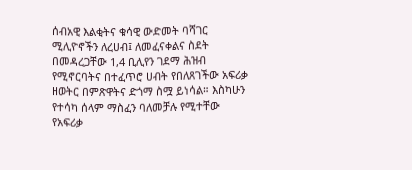ሰብአዊ እልቂትና ቁሳዊ ውድመት ባሻገር ሚሊዮኖችን ለረሀብ፤ ለመፈናቀልና ስደት በመዳረጋቸው 1,4 ቢሊየን ገደማ ሕዝብ የሚኖርባትና በተፈጥሮ ሀብት የበለጸገችው አፍሪቃ ዘወትር በምጽዋትና ድጎማ ስሟ ይነሳል። እስካሁን የተሳካ ሰላም ማስፈን ባለመቻሉ የሚተቸው የአፍሪቃ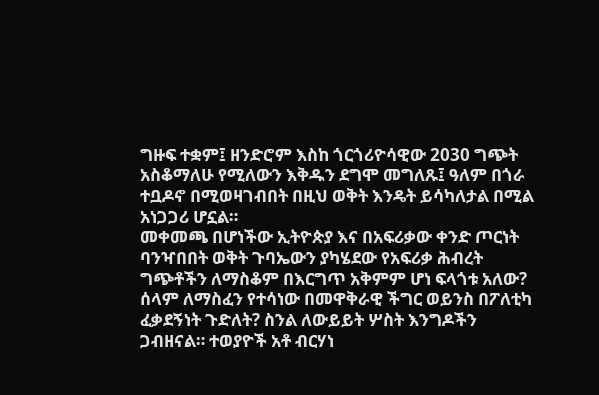ግዙፍ ተቋም፤ ዘንድሮም እስከ ጎርጎሪዮሳዊው 2030 ግጭት አስቆማለሁ የሚለውን እቅዱን ደግሞ መግለጹ፤ ዓለም በጎራ ተቧዶኖ በሚወዛገብበት በዚህ ወቅት እንዴት ይሳካለታል በሚል አነጋጋሪ ሆኗል።
መቀመጫ በሆነችው ኢትዮጵያ እና በአፍሪቃው ቀንድ ጦርነት ባንዣበበት ወቅት ጉባኤውን ያካሄደው የአፍሪቃ ሕብረት ግጭቶችን ለማስቆም በእርግጥ አቅምም ሆነ ፍላጎቱ አለው? ሰላም ለማስፈን የተሳነው በመዋቅራዊ ችግር ወይንስ በፖለቲካ ፈቃደኝነት ጉድለት? ስንል ለውይይት ሦስት እንግዶችን ጋብዘናል። ተወያዮች አቶ ብርሃነ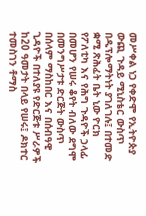መሥቀል ነጋ የቀድሞ የኢትዮጵያ ውጪ ጉዳይ ሚኒስቴር ውስጥ በዲፕሎማትነት ያገለገሉ፤ በተመድ ቋሚ ጽሕፈት ቤት ኒው ዮርክ የፖለቲካ እና የሕግ ጉዳዮች ኃላፊ በመሆን የሠሩ ቆየት ብለው ደግሞ በመንግሥታቱ ድርጅት ውስጥ በሰላም ማስከበር እና በሰብዓዊ ጊዳዮች በተለያዩ የድርጅቱ ሥራዎች ከ20 ዓመታት በላይ የሠሩ፤ ዶክተር ተመስገን ቶማስ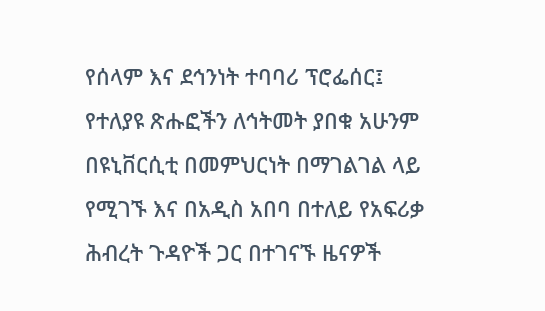የሰላም እና ደኅንነት ተባባሪ ፕሮፌሰር፤ የተለያዩ ጽሑፎችን ለኅትመት ያበቁ አሁንም በዩኒቨርሲቲ በመምህርነት በማገልገል ላይ የሚገኙ እና በአዲስ አበባ በተለይ የአፍሪቃ ሕብረት ጉዳዮች ጋር በተገናኙ ዜናዎች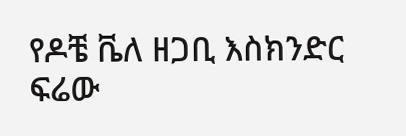የዶቼ ቬለ ዘጋቢ እስክንድር ፍሬው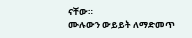ናቸው።
ሙሉውን ውይይት ለማድመጥ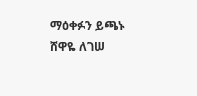ማዕቀፉን ይጫኑ
ሸዋዬ ለገሠ